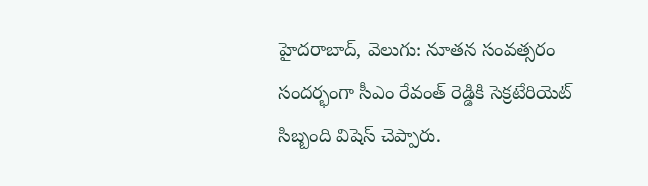హైదరాబాద్, వెలుగు: నూతన సంవత్సరం సందర్భంగా సీఎం రేవంత్ రెడ్డికి సెక్రటేరియెట్ సిబ్బంది విషెస్ చెప్పారు.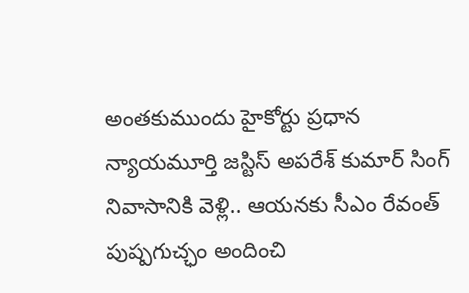అంతకుముందు హైకోర్టు ప్రధాన న్యాయమూర్తి జస్టిస్ అపరేశ్ కుమార్ సింగ్ నివాసానికి వెళ్లి.. ఆయనకు సీఎం రేవంత్ పుష్పగుచ్ఛం అందించి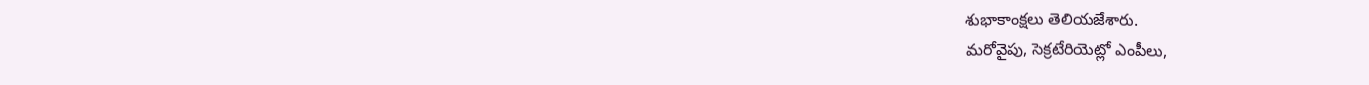శుభాకాంక్షలు తెలియజేశారు.
మరోవైపు, సెక్రటేరియెట్లో ఎంపీలు,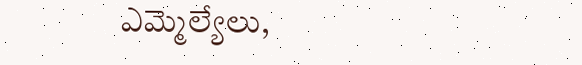ఎమ్మెల్యేలు,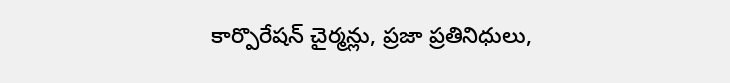కార్పొరేషన్ చైర్మన్లు, ప్రజా ప్రతినిధులు,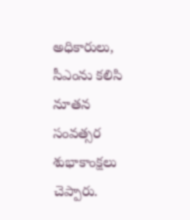అధికారులు, సీఎంను కలిసి నూతన సంవత్సర శుభాకాంక్షలు చెప్పారు.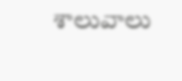శాలువాలు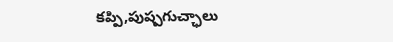కప్పి,పుష్పగుచ్ఛాలు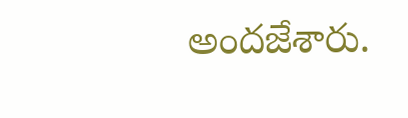అందజేశారు.